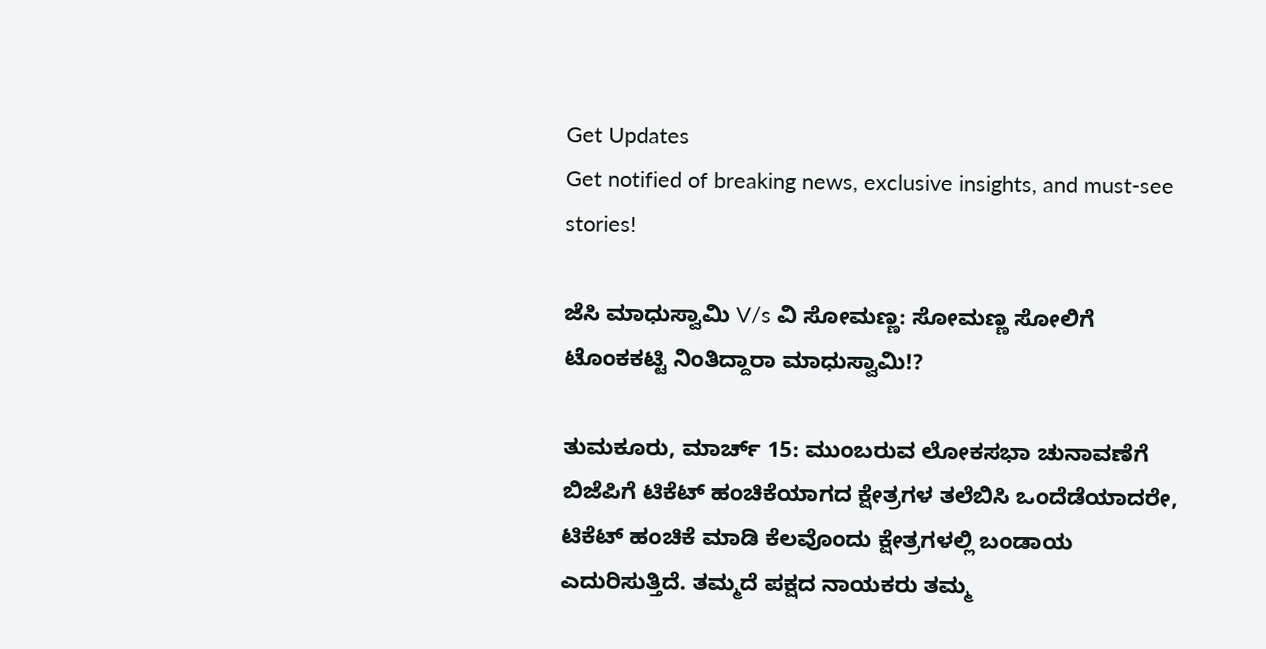Get Updates
Get notified of breaking news, exclusive insights, and must-see stories!

ಜೆಸಿ ಮಾಧುಸ್ವಾಮಿ V/s ವಿ ಸೋಮಣ್ಣ: ಸೋಮಣ್ಣ ಸೋಲಿಗೆ ಟೊಂಕಕಟ್ಟಿ ನಿಂತಿದ್ದಾರಾ ಮಾಧುಸ್ವಾಮಿ!?

ತುಮಕೂರು, ಮಾರ್ಚ್ 15: ಮುಂಬರುವ ಲೋಕಸಭಾ ಚುನಾವಣೆಗೆ ಬಿಜೆಪಿಗೆ ಟಿಕೆಟ್ ಹಂಚಿಕೆಯಾಗದ ಕ್ಷೇತ್ರಗಳ ತಲೆಬಿಸಿ ಒಂದೆಡೆಯಾದರೇ, ಟಿಕೆಟ್ ಹಂಚಿಕೆ ಮಾಡಿ ಕೆಲವೊಂದು ಕ್ಷೇತ್ರಗಳಲ್ಲಿ ಬಂಡಾಯ ಎದುರಿಸುತ್ತಿದೆ. ತಮ್ಮದೆ ಪಕ್ಷದ ನಾಯಕರು ತಮ್ಮ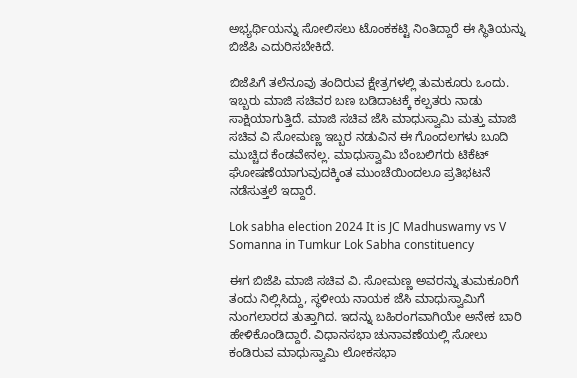ಅಭ್ಯರ್ಥಿಯನ್ನು ಸೋಲಿಸಲು ಟೊಂಕಕಟ್ಟಿ ನಿಂತಿದ್ದಾರೆ ಈ ಸ್ಥಿತಿಯನ್ನು ಬಿಜೆಪಿ ಎದುರಿಸಬೇಕಿದೆ.

ಬಿಜೆಪಿಗೆ ತಲೆನೂವು ತಂದಿರುವ ಕ್ಷೇತ್ರಗಳಲ್ಲಿ ತುಮಕೂರು ಒಂದು. ಇಬ್ಬರು ಮಾಜಿ ಸಚಿವರ ಬಣ ಬಡಿದಾಟಕ್ಕೆ ಕಲ್ಪತರು ನಾಡು ಸಾಕ್ಷಿಯಾಗುತ್ತಿದೆ. ಮಾಜಿ ಸಚಿವ ಜೆಸಿ ಮಾಧುಸ್ವಾಮಿ ಮತ್ತು ಮಾಜಿ ಸಚಿವ ವಿ ಸೋಮಣ್ಣ ಇಬ್ಬರ ನಡುವಿನ ಈ ಗೊಂದಲಗಳು ಬೂದಿ ಮುಚ್ಚಿದ ಕೆಂಡವೇನಲ್ಲ. ಮಾಧುಸ್ವಾಮಿ ಬೆಂಬಲಿಗರು ಟಿಕೆಟ್ ಘೋಷಣೆಯಾಗುವುದಕ್ಕಿಂತ ಮುಂಚೆಯಿಂದಲೂ ಪ್ರತಿಭಟನೆ ನಡೆಸುತ್ತಲೆ ಇದ್ದಾರೆ.

Lok sabha election 2024 It is JC Madhuswamy vs V Somanna in Tumkur Lok Sabha constituency

ಈಗ ಬಿಜೆಪಿ ಮಾಜಿ ಸಚಿವ ವಿ. ಸೋಮಣ್ಣ ಅವರನ್ನು ತುಮಕೂರಿಗೆ ತಂದು ನಿಲ್ಲಿಸಿದ್ದು, ಸ್ಥಳೀಯ ನಾಯಕ ಜೆಸಿ ಮಾಧುಸ್ವಾಮಿಗೆ ನುಂಗಲಾರದ ತುತ್ತಾಗಿದ. ಇದನ್ನು ಬಹಿರಂಗವಾಗಿಯೇ ಅನೇಕ ಬಾರಿ ಹೇಳಿಕೊಂಡಿದ್ದಾರೆ. ವಿಧಾನಸಭಾ ಚುನಾವಣೆಯಲ್ಲಿ ಸೋಲು ಕಂಡಿರುವ ಮಾಧುಸ್ವಾಮಿ ಲೋಕಸಭಾ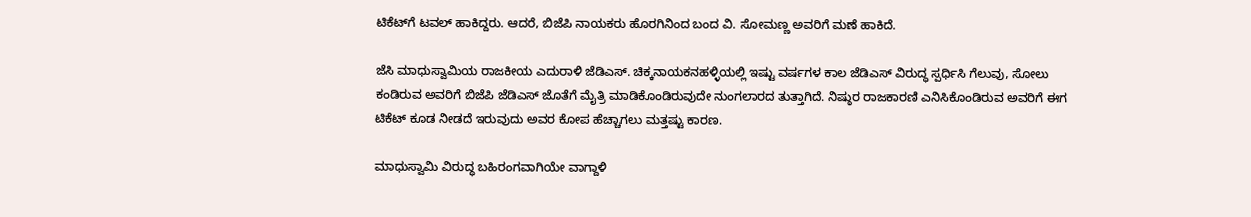ಟಿಕೆಟ್‌ಗೆ ಟವಲ್ ಹಾಕಿದ್ದರು. ಆದರೆ, ಬಿಜೆಪಿ ನಾಯಕರು ಹೊರಗಿನಿಂದ ಬಂದ ವಿ. ಸೋಮಣ್ಣ ಅವರಿಗೆ ಮಣೆ ಹಾಕಿದೆ.

ಜೆಸಿ ಮಾಧುಸ್ವಾಮಿಯ ರಾಜಕೀಯ ಎದುರಾಳಿ ಜೆಡಿಎಸ್. ಚಿಕ್ಕನಾಯಕನಹಳ್ಳಿಯಲ್ಲಿ ಇಷ್ಟು ವರ್ಷಗಳ ಕಾಲ ಜೆಡಿಎಸ್ ವಿರುದ್ಧ ಸ್ಪರ್ಧಿಸಿ ಗೆಲುವು, ಸೋಲು ಕಂಡಿರುವ ಅವರಿಗೆ ಬಿಜೆಪಿ ಜೆಡಿಎಸ್‌ ಜೊತೆಗೆ ಮೈತ್ರಿ ಮಾಡಿಕೊಂಡಿರುವುದೇ ನುಂಗಲಾರದ ತುತ್ತಾಗಿದೆ. ನಿಷ್ಠುರ ರಾಜಕಾರಣಿ ಎನಿಸಿಕೊಂಡಿರುವ ಅವರಿಗೆ ಈಗ ಟಿಕೆಟ್ ಕೂಡ ನೀಡದೆ ಇರುವುದು ಅವರ ಕೋಪ ಹೆಚ್ಚಾಗಲು ಮತ್ತಷ್ಟು ಕಾರಣ.

ಮಾಧುಸ್ವಾಮಿ ವಿರುದ್ಧ ಬಹಿರಂಗವಾಗಿಯೇ ವಾಗ್ದಾಳಿ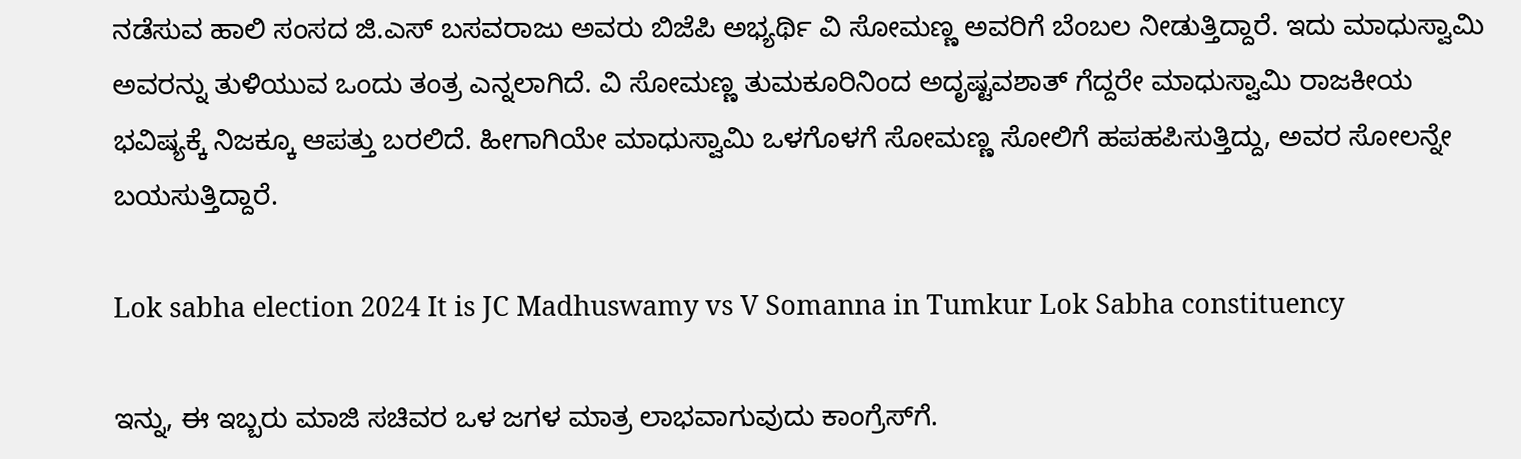ನಡೆಸುವ ಹಾಲಿ ಸಂಸದ ಜಿ.ಎಸ್ ಬಸವರಾಜು ಅವರು ಬಿಜೆಪಿ ಅಭ್ಯರ್ಥಿ ವಿ ಸೋಮಣ್ಣ ಅವರಿಗೆ ಬೆಂಬಲ ನೀಡುತ್ತಿದ್ದಾರೆ. ಇದು ಮಾಧುಸ್ವಾಮಿ ಅವರನ್ನು ತುಳಿಯುವ ಒಂದು ತಂತ್ರ ಎನ್ನಲಾಗಿದೆ. ವಿ ಸೋಮಣ್ಣ ತುಮಕೂರಿನಿಂದ ಅದೃಷ್ಟವಶಾತ್ ಗೆದ್ದರೇ ಮಾಧುಸ್ವಾಮಿ ರಾಜಕೀಯ ಭವಿಷ್ಯಕ್ಕೆ ನಿಜಕ್ಕೂ ಆಪತ್ತು ಬರಲಿದೆ. ಹೀಗಾಗಿಯೇ ಮಾಧುಸ್ವಾಮಿ ಒಳಗೊಳಗೆ ಸೋಮಣ್ಣ ಸೋಲಿಗೆ ಹಪಹಪಿಸುತ್ತಿದ್ದು, ಅವರ ಸೋಲನ್ನೇ ಬಯಸುತ್ತಿದ್ದಾರೆ.

Lok sabha election 2024 It is JC Madhuswamy vs V Somanna in Tumkur Lok Sabha constituency

ಇನ್ನು, ಈ ಇಬ್ಬರು ಮಾಜಿ ಸಚಿವರ ಒಳ ಜಗಳ ಮಾತ್ರ ಲಾಭವಾಗುವುದು ಕಾಂಗ್ರೆಸ್‌ಗೆ.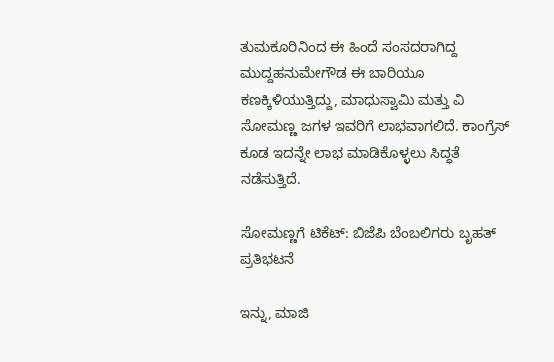ತುಮಕೂರಿನಿಂದ ಈ ಹಿಂದೆ ಸಂಸದರಾಗಿದ್ದ ಮುದ್ದಹನುಮೇಗೌಡ ಈ ಬಾರಿಯೂ ಕಣಕ್ಕಿಳಿಯುತ್ತಿದ್ದು, ಮಾಧುಸ್ವಾಮಿ ಮತ್ತು ವಿ ಸೋಮಣ್ಣ ಜಗಳ ಇವರಿಗೆ ಲಾಭವಾಗಲಿದೆ. ಕಾಂಗ್ರೆಸ್ ಕೂಡ ಇದನ್ನೇ ಲಾಭ ಮಾಡಿಕೊಳ್ಳಲು ಸಿದ್ಧತೆ ನಡೆಸುತ್ತಿದೆ.

ಸೋಮಣ್ಣಗೆ ಟಿಕೆಟ್: ಬಿಜೆಪಿ ಬೆಂಬಲಿಗರು ಬೃಹತ್ ಪ್ರತಿಭಟನೆ

ಇನ್ನು, ಮಾಜಿ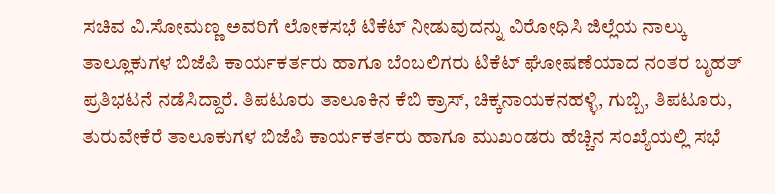ಸಚಿವ ವಿ.ಸೋಮಣ್ಣ ಅವರಿಗೆ ಲೋಕಸಭೆ ಟಿಕೆಟ್ ನೀಡುವುದನ್ನು ವಿರೋಧಿಸಿ ಜಿಲ್ಲೆಯ ನಾಲ್ಕು ತಾಲ್ಲೂಕುಗಳ ಬಿಜೆಪಿ ಕಾರ್ಯಕರ್ತರು ಹಾಗೂ ಬೆಂಬಲಿಗರು ಟಿಕೆಟ್ ಘೋಷಣೆಯಾದ ನಂತರ ಬೃಹತ್ ಪ್ರತಿಭಟನೆ ನಡೆಸಿದ್ದಾರೆ. ತಿಪಟೂರು ತಾಲೂಕಿನ ಕೆಬಿ ಕ್ರಾಸ್‌, ಚಿಕ್ಕನಾಯಕನಹಳ್ಳಿ, ಗುಬ್ಬಿ, ತಿಪಟೂರು, ತುರುವೇಕೆರೆ ತಾಲೂಕುಗಳ ಬಿಜೆಪಿ ಕಾರ್ಯಕರ್ತರು ಹಾಗೂ ಮುಖಂಡರು ಹೆಚ್ಚಿನ ಸಂಖ್ಯೆಯಲ್ಲಿ ಸಭೆ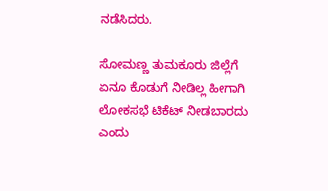ನಡೆಸಿದರು.

ಸೋಮಣ್ಣ ತುಮಕೂರು ಜಿಲ್ಲೆಗೆ ಏನೂ ಕೊಡುಗೆ ನೀಡಿಲ್ಲ ಹೀಗಾಗಿ ಲೋಕಸಭೆ ಟಿಕೆಟ್ ನೀಡಬಾರದು ಎಂದು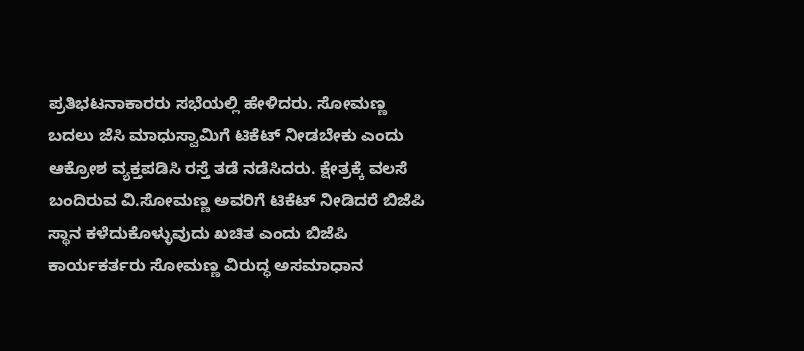ಪ್ರತಿಭಟನಾಕಾರರು ಸಭೆಯಲ್ಲಿ ಹೇಳಿದರು. ಸೋಮಣ್ಣ ಬದಲು ಜೆಸಿ ಮಾಧುಸ್ವಾಮಿಗೆ ಟಿಕೆಟ್ ನೀಡಬೇಕು ಎಂದು ಆಕ್ರೋಶ ವ್ಯಕ್ತಪಡಿಸಿ ರಸ್ತೆ ತಡೆ ನಡೆಸಿದರು. ಕ್ಷೇತ್ರಕ್ಕೆ ವಲಸೆ ಬಂದಿರುವ ವಿ.ಸೋಮಣ್ಣ ಅವರಿಗೆ ಟಿಕೆಟ್ ನೀಡಿದರೆ ಬಿಜೆಪಿ ಸ್ಥಾನ ಕಳೆದುಕೊಳ್ಳುವುದು ಖಚಿತ ಎಂದು ಬಿಜೆಪಿ ಕಾರ್ಯಕರ್ತರು ಸೋಮಣ್ಣ ವಿರುದ್ಧ ಅಸಮಾಧಾನ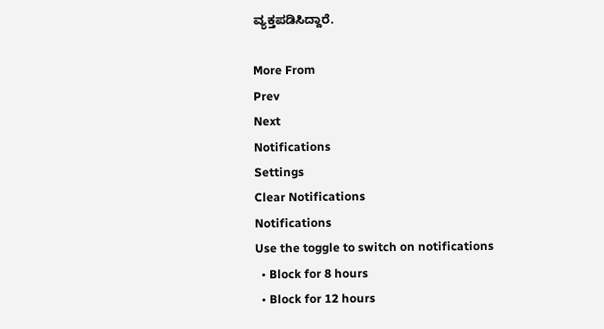ವ್ಯಕ್ತಪಡಿಸಿದ್ದಾರೆ.

More From
Prev
Next
Notifications
Settings
Clear Notifications
Notifications
Use the toggle to switch on notifications
  • Block for 8 hours
  • Block for 12 hours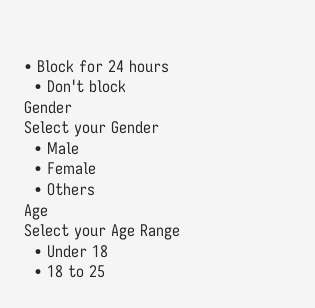• Block for 24 hours
  • Don't block
Gender
Select your Gender
  • Male
  • Female
  • Others
Age
Select your Age Range
  • Under 18
  • 18 to 25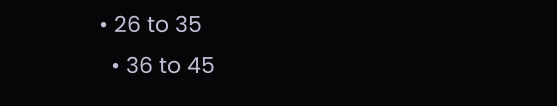• 26 to 35
  • 36 to 45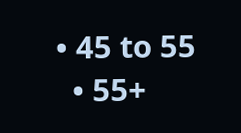• 45 to 55
  • 55+